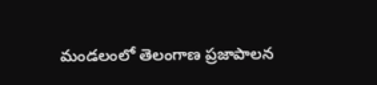మండలంలో తెలంగాణ ప్రజాపాలన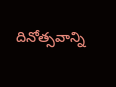దినోత్సవాన్ని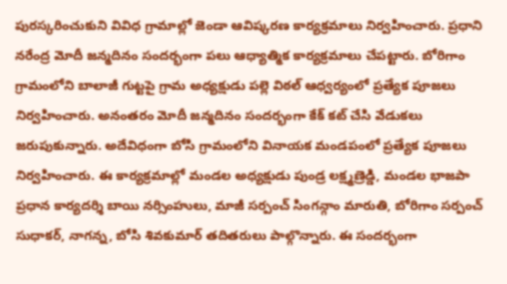పురస్కరించుకుని వివిధ గ్రామాల్లో జెండా ఆవిష్కరణ కార్యక్రమాలు నిర్వహించారు. ప్రధాని నరేంద్ర మోదీ జన్మదినం సందర్భంగా పలు ఆధ్యాత్మిక కార్యక్రమాలు చేపట్టారు. బోరిగాం గ్రామంలోని బాలాజీ గుట్టపై గ్రామ అధ్యక్షుడు పల్లె విఠల్ ఆధ్వర్యంలో ప్రత్యేక పూజలు నిర్వహించారు. అనంతరం మోదీ జన్మదినం సందర్భంగా కేక్ కట్ చేసి వేడుకలు జరుపుకున్నారు. అదేవిధంగా బోసి గ్రామంలోని వినాయక మండపంలో ప్రత్యేక పూజలు నిర్వహించారు. ఈ కార్యక్రమాల్లో మండల అధ్యక్షుడు పుండ్ర లక్ష్మణ్రెడ్డి, మండల భాజపా ప్రధాన కార్యదర్శి బాయి నర్సింహులు, మాజీ సర్పంచ్ సింగన్గాం మారుతి, బోరిగాం సర్పంచ్ సుధాకర్, నాగన్న, బోసి శివకుమార్ తదితరులు పాల్గొన్నారు. ఈ సందర్భంగా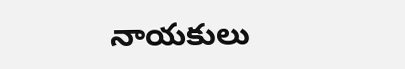నాయకులు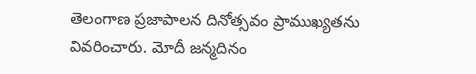తెలంగాణ ప్రజాపాలన దినోత్సవం ప్రాముఖ్యతను వివరించారు. మోదీ జన్మదినం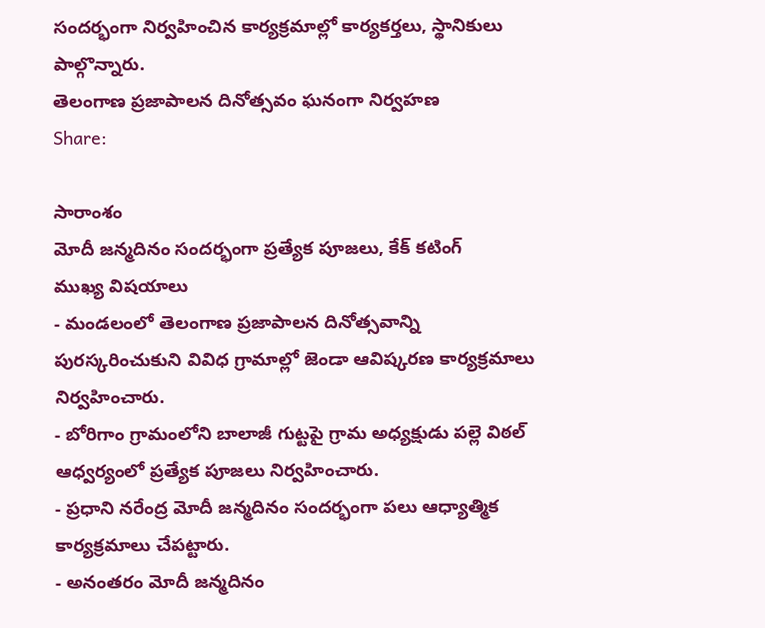సందర్భంగా నిర్వహించిన కార్యక్రమాల్లో కార్యకర్తలు, స్థానికులు పాల్గొన్నారు.
తెలంగాణ ప్రజాపాలన దినోత్సవం ఘనంగా నిర్వహణ
Share:

సారాంశం
మోదీ జన్మదినం సందర్భంగా ప్రత్యేక పూజలు, కేక్ కటింగ్
ముఖ్య విషయాలు
- మండలంలో తెలంగాణ ప్రజాపాలన దినోత్సవాన్ని పురస్కరించుకుని వివిధ గ్రామాల్లో జెండా ఆవిష్కరణ కార్యక్రమాలు నిర్వహించారు.
- బోరిగాం గ్రామంలోని బాలాజీ గుట్టపై గ్రామ అధ్యక్షుడు పల్లె విఠల్ ఆధ్వర్యంలో ప్రత్యేక పూజలు నిర్వహించారు.
- ప్రధాని నరేంద్ర మోదీ జన్మదినం సందర్భంగా పలు ఆధ్యాత్మిక కార్యక్రమాలు చేపట్టారు.
- అనంతరం మోదీ జన్మదినం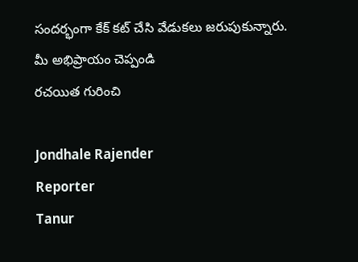సందర్భంగా కేక్ కట్ చేసి వేడుకలు జరుపుకున్నారు.
మీ అభిప్రాయం చెప్పండి
రచయిత గురించి

Jondhale Rajender
Reporter
Tanur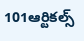101ఆర్టికల్స్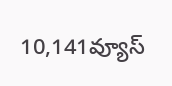10,141వ్యూస్